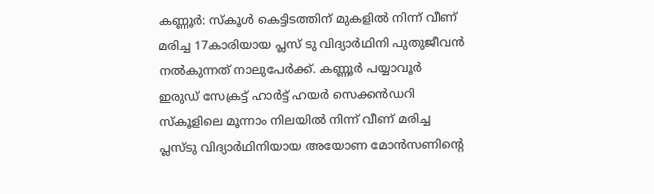കണ്ണൂര്‍: സ്‌കൂള്‍ കെട്ടിടത്തിന് മുകളില്‍ നിന്ന് വീണ് മരിച്ച 17കാരിയായ പ്ലസ് ടു വിദ്യാര്‍ഥിനി പുതുജീവന്‍ നല്‍കുന്നത് നാലുപേര്‍ക്ക്. കണ്ണൂര്‍ പയ്യാവൂര്‍ ഇരുഡ് സേക്രട്ട് ഹാര്‍ട്ട് ഹയര്‍ സെക്കന്‍ഡറി സ്‌കൂളിലെ മൂന്നാം നിലയില്‍ നിന്ന് വീണ് മരിച്ച പ്ലസ്ടു വിദ്യാര്‍ഥിനിയായ അയോണ മോന്‍സണിന്റെ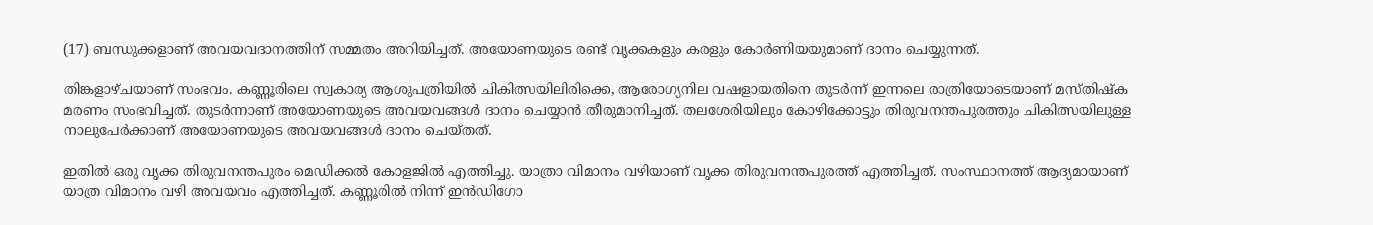(17) ബന്ധുക്കളാണ് അവയവദാനത്തിന് സമ്മതം അറിയിച്ചത്. അയോണയുടെ രണ്ട് വൃക്കകളും കരളും കോര്‍ണിയയുമാണ് ദാനം ചെയ്യുന്നത്.

തിങ്കളാഴ്ചയാണ് സംഭവം. കണ്ണൂരിലെ സ്വകാര്യ ആശുപത്രിയില്‍ ചികിത്സയിലിരിക്കെ, ആരോഗ്യനില വഷളായതിനെ തുടര്‍ന്ന് ഇന്നലെ രാത്രിയോടെയാണ് മസ്തിഷ്‌ക മരണം സംഭവിച്ചത്. തുടര്‍ന്നാണ് അയോണയുടെ അവയവങ്ങള്‍ ദാനം ചെയ്യാന്‍ തീരുമാനിച്ചത്. തലശേരിയിലും കോഴിക്കോട്ടും തിരുവനന്തപുരത്തും ചികിത്സയിലുള്ള നാലുപേര്‍ക്കാണ് അയോണയുടെ അവയവങ്ങള്‍ ദാനം ചെയ്തത്.

ഇതില്‍ ഒരു വൃക്ക തിരുവനന്തപുരം മെഡിക്കല്‍ കോളജില്‍ എത്തിച്ചു. യാത്രാ വിമാനം വഴിയാണ് വൃക്ക തിരുവനന്തപുരത്ത് എത്തിച്ചത്. സംസ്ഥാനത്ത് ആദ്യമായാണ് യാത്ര വിമാനം വഴി അവയവം എത്തിച്ചത്. കണ്ണൂരില്‍ നിന്ന് ഇന്‍ഡിഗോ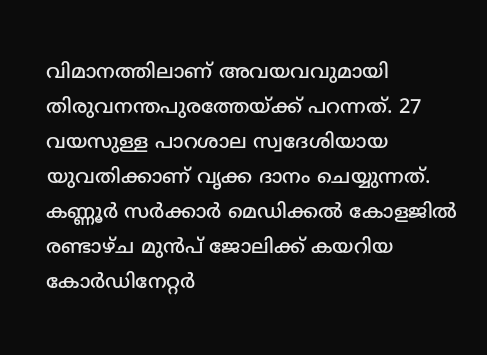വിമാനത്തിലാണ് അവയവവുമായി തിരുവനന്തപുരത്തേയ്ക്ക് പറന്നത്. 27 വയസുള്ള പാറശാല സ്വദേശിയായ യുവതിക്കാണ് വൃക്ക ദാനം ചെയ്യുന്നത്. കണ്ണൂര്‍ സര്‍ക്കാര്‍ മെഡിക്കല്‍ കോളജില്‍ രണ്ടാഴ്ച മുന്‍പ് ജോലിക്ക് കയറിയ കോര്‍ഡിനേറ്റര്‍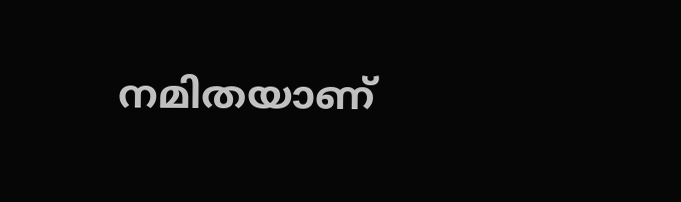നമിതയാണ്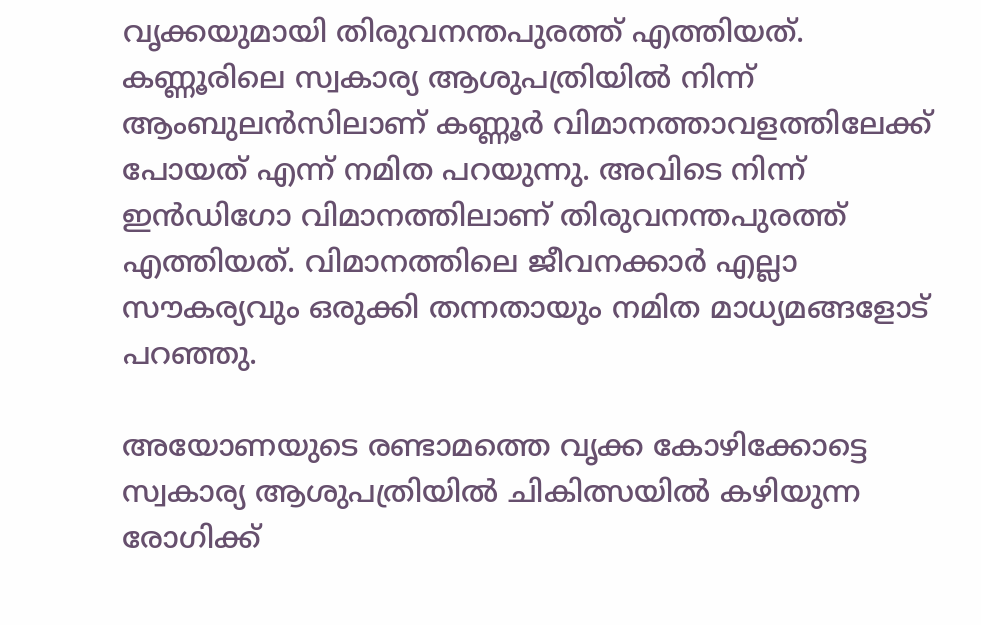വൃക്കയുമായി തിരുവനന്തപുരത്ത് എത്തിയത്. കണ്ണൂരിലെ സ്വകാര്യ ആശുപത്രിയില്‍ നിന്ന് ആംബുലന്‍സിലാണ് കണ്ണൂര്‍ വിമാനത്താവളത്തിലേക്ക് പോയത് എന്ന് നമിത പറയുന്നു. അവിടെ നിന്ന് ഇന്‍ഡിഗോ വിമാനത്തിലാണ് തിരുവനന്തപുരത്ത് എത്തിയത്. വിമാനത്തിലെ ജീവനക്കാര്‍ എല്ലാ സൗകര്യവും ഒരുക്കി തന്നതായും നമിത മാധ്യമങ്ങളോട് പറഞ്ഞു.

അയോണയുടെ രണ്ടാമത്തെ വൃക്ക കോഴിക്കോട്ടെ സ്വകാര്യ ആശുപത്രിയില്‍ ചികിത്സയില്‍ കഴിയുന്ന രോഗിക്ക്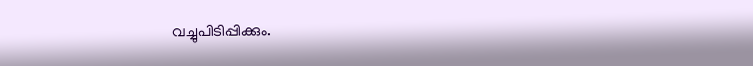വച്ചുപിടിപ്പിക്കും.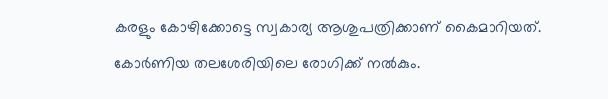കരളും കോഴിക്കോട്ടെ സ്വകാര്യ ആശുപത്രിക്കാണ് കൈമാറിയത്. കോര്‍ണിയ തലശേരിയിലെ രോഗിക്ക് നല്‍കും.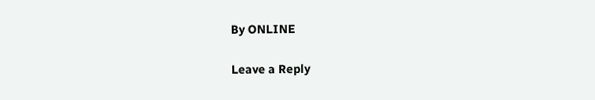By ONLINE

Leave a Reply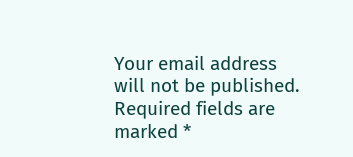Your email address will not be published. Required fields are marked *